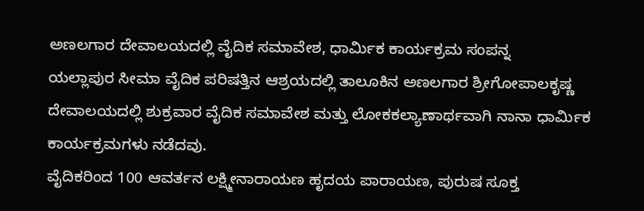ಅಣಲಗಾರ ದೇವಾಲಯದಲ್ಲಿ ವೈದಿಕ ಸಮಾವೇಶ, ಧಾರ್ಮಿಕ ಕಾರ್ಯಕ್ರಮ ಸಂಪನ್ನ
ಯಲ್ಲಾಪುರ ಸೀಮಾ ವೈದಿಕ ಪರಿಷತ್ತಿನ ಆಶ್ರಯದಲ್ಲಿ ತಾಲೂಕಿನ ಅಣಲಗಾರ ಶ್ರೀಗೋಪಾಲಕೃಷ್ಣ ದೇವಾಲಯದಲ್ಲಿ ಶುಕ್ರವಾರ ವೈದಿಕ ಸಮಾವೇಶ ಮತ್ತು ಲೋಕಕಲ್ಯಾಣಾರ್ಥವಾಗಿ ನಾನಾ ಧಾರ್ಮಿಕ ಕಾರ್ಯಕ್ರಮಗಳು ನಡೆದವು.
ವೈದಿಕರಿಂದ 100 ಆವರ್ತನ ಲಕ್ಷ್ಮೀನಾರಾಯಣ ಹೃದಯ ಪಾರಾಯಣ, ಪುರುಷ ಸೂಕ್ತ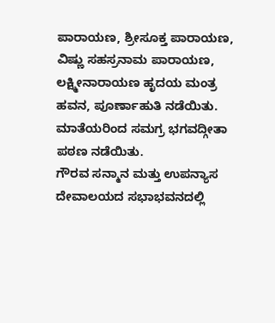ಪಾರಾಯಣ, ಶ್ರೀಸೂಕ್ತ ಪಾರಾಯಣ, ವಿಷ್ಣು ಸಹಸ್ರನಾಮ ಪಾರಾಯಣ, ಲಕ್ಷ್ಮೀನಾರಾಯಣ ಹೃದಯ ಮಂತ್ರ ಹವನ, ಪೂರ್ಣಾಹುತಿ ನಡೆಯಿತು. ಮಾತೆಯರಿಂದ ಸಮಗ್ರ ಭಗವದ್ಗೀತಾ ಪಠಣ ನಡೆಯಿತು.
ಗೌರವ ಸನ್ಮಾನ ಮತ್ತು ಉಪನ್ಯಾಸ
ದೇವಾಲಯದ ಸಭಾಭವನದಲ್ಲಿ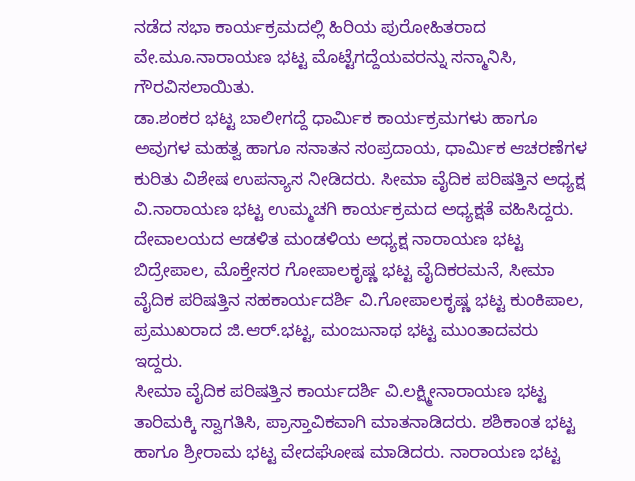ನಡೆದ ಸಭಾ ಕಾರ್ಯಕ್ರಮದಲ್ಲಿ ಹಿರಿಯ ಪುರೋಹಿತರಾದ ವೇ.ಮೂ.ನಾರಾಯಣ ಭಟ್ಟ ಮೊಟ್ಟೆಗದ್ದೆಯವರನ್ನು ಸನ್ಮಾನಿಸಿ, ಗೌರವಿಸಲಾಯಿತು.
ಡಾ.ಶಂಕರ ಭಟ್ಟ ಬಾಲೀಗದ್ದೆ ಧಾರ್ಮಿಕ ಕಾರ್ಯಕ್ರಮಗಳು ಹಾಗೂ ಅವುಗಳ ಮಹತ್ವ ಹಾಗೂ ಸನಾತನ ಸಂಪ್ರದಾಯ, ಧಾರ್ಮಿಕ ಆಚರಣೆಗಳ ಕುರಿತು ವಿಶೇಷ ಉಪನ್ಯಾಸ ನೀಡಿದರು. ಸೀಮಾ ವೈದಿಕ ಪರಿಷತ್ತಿನ ಅಧ್ಯಕ್ಷ ವಿ.ನಾರಾಯಣ ಭಟ್ಟ ಉಮ್ಮಚಗಿ ಕಾರ್ಯಕ್ರಮದ ಅಧ್ಯಕ್ಷತೆ ವಹಿಸಿದ್ದರು.
ದೇವಾಲಯದ ಆಡಳಿತ ಮಂಡಳಿಯ ಅಧ್ಯಕ್ಷ ನಾರಾಯಣ ಭಟ್ಟ ಬಿದ್ರೇಪಾಲ, ಮೊಕ್ತೇಸರ ಗೋಪಾಲಕೃಷ್ಣ ಭಟ್ಟ ವೈದಿಕರಮನೆ, ಸೀಮಾ ವೈದಿಕ ಪರಿಷತ್ತಿನ ಸಹಕಾರ್ಯದರ್ಶಿ ವಿ.ಗೋಪಾಲಕೃಷ್ಣ ಭಟ್ಟ ಕುಂಕಿಪಾಲ, ಪ್ರಮುಖರಾದ ಜಿ.ಆರ್.ಭಟ್ಟ, ಮಂಜುನಾಥ ಭಟ್ಟ ಮುಂತಾದವರು ಇದ್ದರು.
ಸೀಮಾ ವೈದಿಕ ಪರಿಷತ್ತಿನ ಕಾರ್ಯದರ್ಶಿ ವಿ.ಲಕ್ಷ್ಮೀನಾರಾಯಣ ಭಟ್ಟ ತಾರಿಮಕ್ಕಿ ಸ್ವಾಗತಿಸಿ, ಪ್ರಾಸ್ತಾವಿಕವಾಗಿ ಮಾತನಾಡಿದರು. ಶಶಿಕಾಂತ ಭಟ್ಟ ಹಾಗೂ ಶ್ರೀರಾಮ ಭಟ್ಟ ವೇದಘೋಷ ಮಾಡಿದರು. ನಾರಾಯಣ ಭಟ್ಟ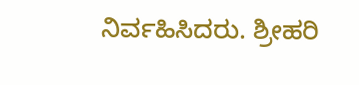ನಿರ್ವಹಿಸಿದರು. ಶ್ರೀಹರಿ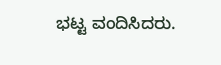ಭಟ್ಟ ವಂದಿಸಿದರು.